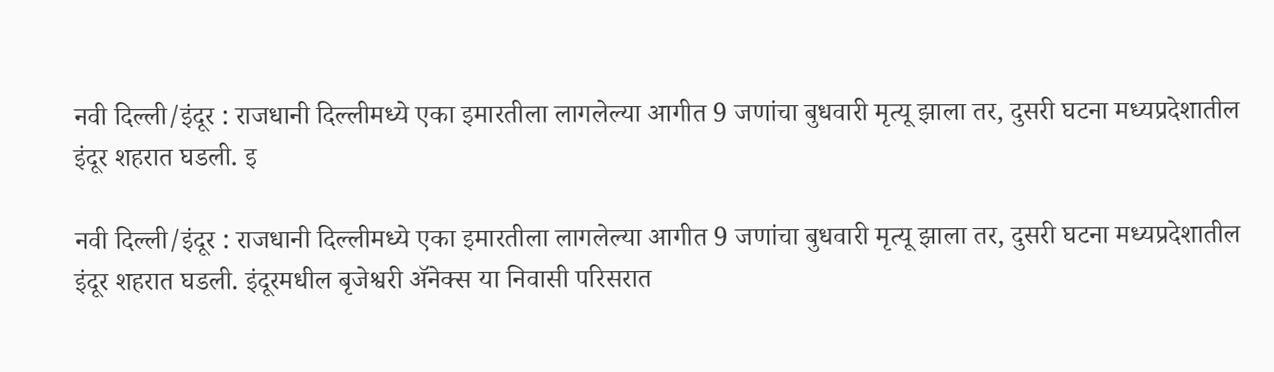नवी दिल्ली/इंदूर : राजधानी दिल्लीमध्ये एका इमारतीला लागलेल्या आगीत 9 जणांचा बुधवारी मृत्यू झाला तर, दुसरी घटना मध्यप्रदेशातील इंदूर शहरात घडली. इ

नवी दिल्ली/इंदूर : राजधानी दिल्लीमध्ये एका इमारतीला लागलेल्या आगीत 9 जणांचा बुधवारी मृत्यू झाला तर, दुसरी घटना मध्यप्रदेशातील इंदूर शहरात घडली. इंदूरमधील बृजेश्वरी ॲनेक्स या निवासी परिसरात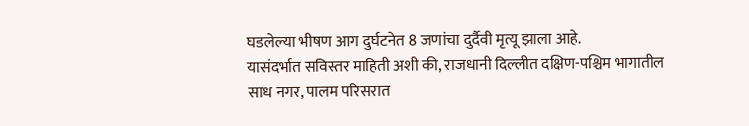घडलेल्या भीषण आग दुर्घटनेत 8 जणांचा दुर्दैवी मृत्यू झाला आहे.
यासंदर्भात सविस्तर माहिती अशी की, राजधानी दिल्लीत दक्षिण-पश्चिम भागातील साध नगर, पालम परिसरात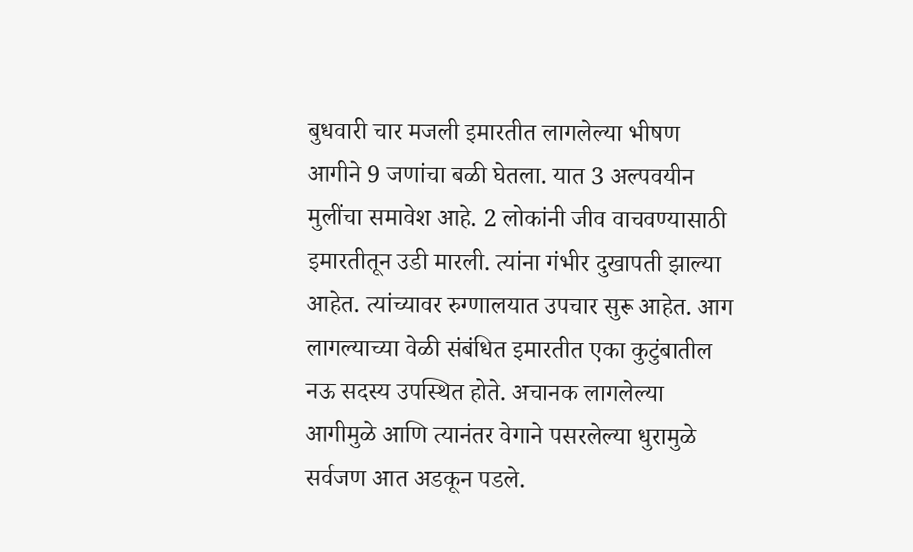बुधवारी चार मजली इमारतीत लागलेल्या भीषण आगीने 9 जणांचा बळी घेतला. यात 3 अल्पवयीन मुलींचा समावेश आहे. 2 लोकांनी जीव वाचवण्यासाठी इमारतीतून उडी मारली. त्यांना गंभीर दुखापती झाल्या आहेत. त्यांच्यावर रुग्णालयात उपचार सुरू आहेत. आग लागल्याच्या वेळी संबंधित इमारतीत एका कुटुंबातील नऊ सदस्य उपस्थित होते. अचानक लागलेल्या आगीमुळे आणि त्यानंतर वेगाने पसरलेल्या धुरामुळे सर्वजण आत अडकून पडले.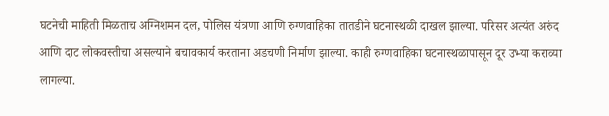घटनेची माहिती मिळताच अग्निशमन दल, पोलिस यंत्रणा आणि रुग्णवाहिका तातडीने घटनास्थळी दाखल झाल्या. परिसर अत्यंत अरुंद आणि दाट लोकवस्तीचा असल्याने बचावकार्य करताना अडचणी निर्माण झाल्या. काही रुग्णवाहिका घटनास्थळापासून दूर उभ्या कराव्या लागल्या.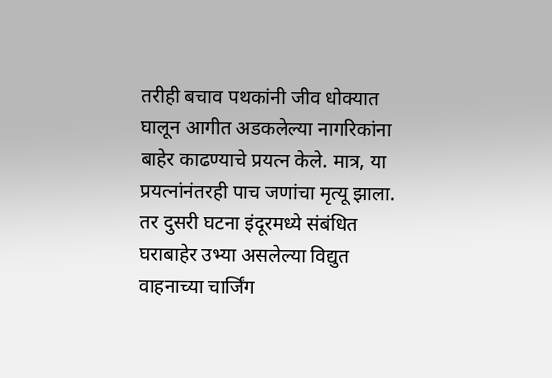तरीही बचाव पथकांनी जीव धोक्यात घालून आगीत अडकलेल्या नागरिकांना बाहेर काढण्याचे प्रयत्न केले. मात्र, या प्रयत्नांनंतरही पाच जणांचा मृत्यू झाला. तर दुसरी घटना इंदूरमध्ये संबंधित घराबाहेर उभ्या असलेल्या विद्युत वाहनाच्या चार्जिंग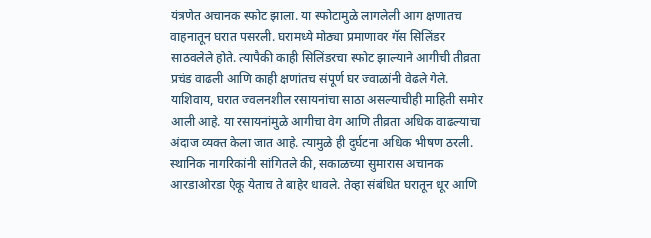यंत्रणेत अचानक स्फोट झाला. या स्फोटामुळे लागलेली आग क्षणातच वाहनातून घरात पसरली. घरामध्ये मोठ्या प्रमाणावर गॅस सिलिंडर साठवलेले होते. त्यापैकी काही सिलिंडरचा स्फोट झाल्याने आगीची तीव्रता प्रचंड वाढली आणि काही क्षणांतच संपूर्ण घर ज्वाळांनी वेढले गेले. याशिवाय, घरात ज्वलनशील रसायनांचा साठा असल्याचीही माहिती समोर आली आहे. या रसायनांमुळे आगीचा वेग आणि तीव्रता अधिक वाढल्याचा अंदाज व्यक्त केला जात आहे. त्यामुळे ही दुर्घटना अधिक भीषण ठरली. स्थानिक नागरिकांनी सांगितले की, सकाळच्या सुमारास अचानक आरडाओरडा ऐकू येताच ते बाहेर धावले. तेव्हा संबंधित घरातून धूर आणि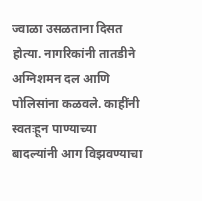ज्वाळा उसळताना दिसत होत्या. नागरिकांनी तातडीने अग्निशमन दल आणि पोलिसांना कळवले. काहींनी स्वतःहून पाण्याच्या बादल्यांनी आग विझवण्याचा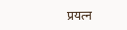प्रयत्न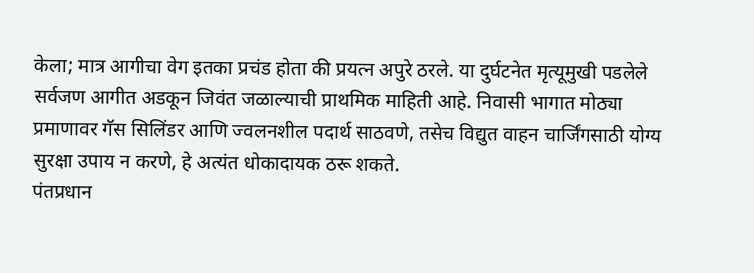केला; मात्र आगीचा वेग इतका प्रचंड होता की प्रयत्न अपुरे ठरले. या दुर्घटनेत मृत्यूमुखी पडलेले सर्वजण आगीत अडकून जिवंत जळाल्याची प्राथमिक माहिती आहे. निवासी भागात मोठ्या प्रमाणावर गॅस सिलिंडर आणि ज्वलनशील पदार्थ साठवणे, तसेच विद्युत वाहन चार्जिंगसाठी योग्य सुरक्षा उपाय न करणे, हे अत्यंत धोकादायक ठरू शकते.
पंतप्रधान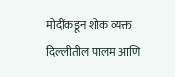मोदींकडून शोक व्यक्त
दिल्लीतील पालम आणि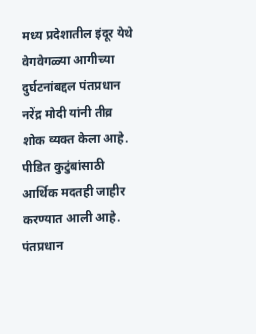मध्य प्रदेशातील इंदूर येथे वेगवेगळ्या आगीच्या दुर्घटनांबद्दल पंतप्रधान नरेंद्र मोदी यांनी तीव्र शोक व्यक्त केला आहे. पीडित कुटुंबांसाठी आर्थिक मदतही जाहीर करण्यात आली आहे. पंतप्रधान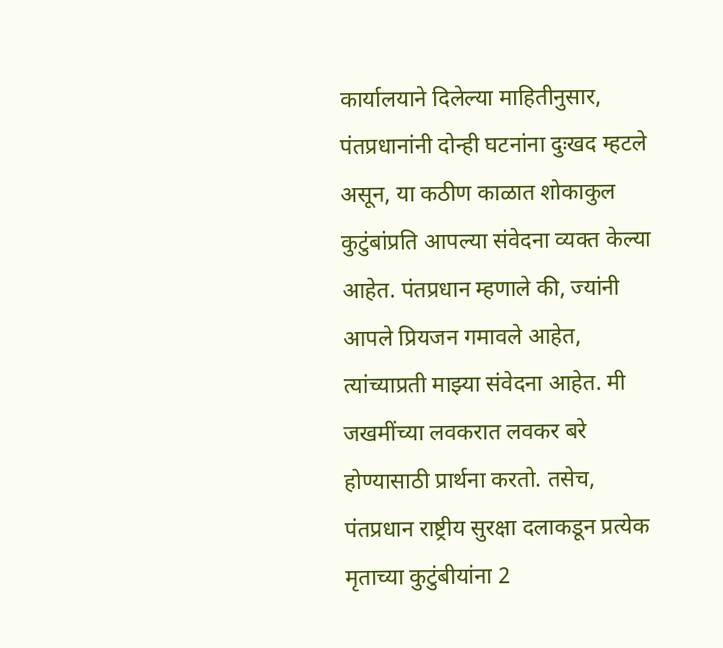कार्यालयाने दिलेल्या माहितीनुसार, पंतप्रधानांनी दोन्ही घटनांना दुःखद म्हटले असून, या कठीण काळात शोकाकुल कुटुंबांप्रति आपल्या संवेदना व्यक्त केल्या आहेत. पंतप्रधान म्हणाले की, ज्यांनी आपले प्रियजन गमावले आहेत, त्यांच्याप्रती माझ्या संवेदना आहेत. मी जखमींच्या लवकरात लवकर बरे होण्यासाठी प्रार्थना करतो. तसेच, पंतप्रधान राष्ट्रीय सुरक्षा दलाकडून प्रत्येक मृताच्या कुटुंबीयांना 2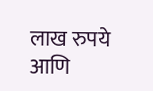लाख रुपये आणि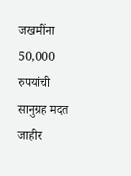जखमींना 50,000 रुपयांची सानुग्रह मदत जाहीर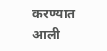करण्यात आली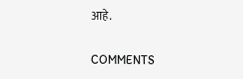आहे.

COMMENTS